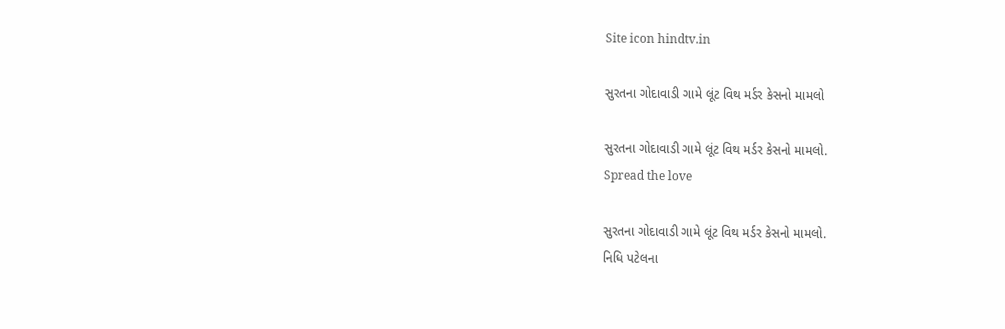Site icon hindtv.in

સુરતના ગોદાવાડી ગામે લૂંટ વિથ મર્ડર કેસનો મામલો

સુરતના ગોદાવાડી ગામે લૂંટ વિથ મર્ડર કેસનો મામલો.
Spread the love

સુરતના ગોદાવાડી ગામે લૂંટ વિથ મર્ડર કેસનો મામલો.
નિધિ પટેલના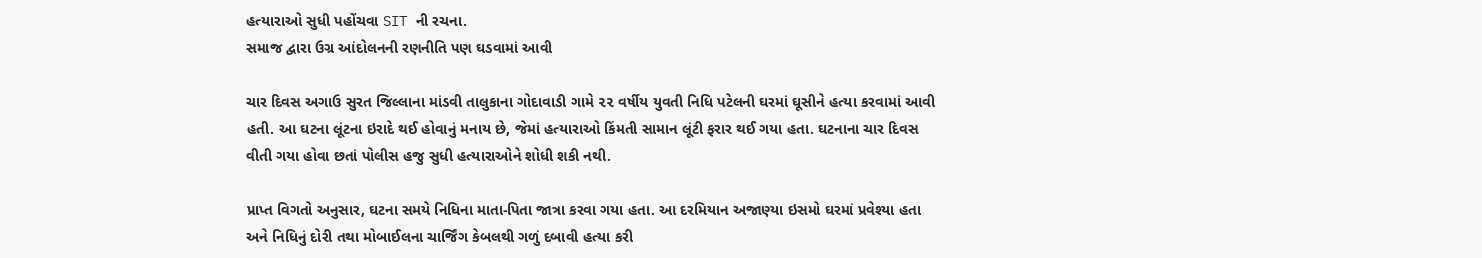હત્યારાઓ સુધી પહોંચવા SIT ની રચના.
સમાજ દ્વારા ઉગ્ર આંદોલનની રણનીતિ પણ ઘડવામાં આવી

ચાર દિવસ અગાઉ સુરત જિલ્લાના માંડવી તાલુકાના ગોદાવાડી ગામે ૨૨ વર્ષીય યુવતી નિધિ પટેલની ઘરમાં ઘૂસીને હત્યા કરવામાં આવી હતી. આ ઘટના લૂંટના ઇરાદે થઈ હોવાનું મનાય છે, જેમાં હત્યારાઓ કિંમતી સામાન લૂંટી ફરાર થઈ ગયા હતા. ઘટનાના ચાર દિવસ વીતી ગયા હોવા છતાં પોલીસ હજુ સુધી હત્યારાઓને શોધી શકી નથી.

પ્રાપ્ત વિગતો અનુસાર, ઘટના સમયે નિધિના માતા-પિતા જાત્રા કરવા ગયા હતા. આ દરમિયાન અજાણ્યા ઇસમો ઘરમાં પ્રવેશ્યા હતા અને નિધિનું દોરી તથા મોબાઈલના ચાર્જિંગ કેબલથી ગળું દબાવી હત્યા કરી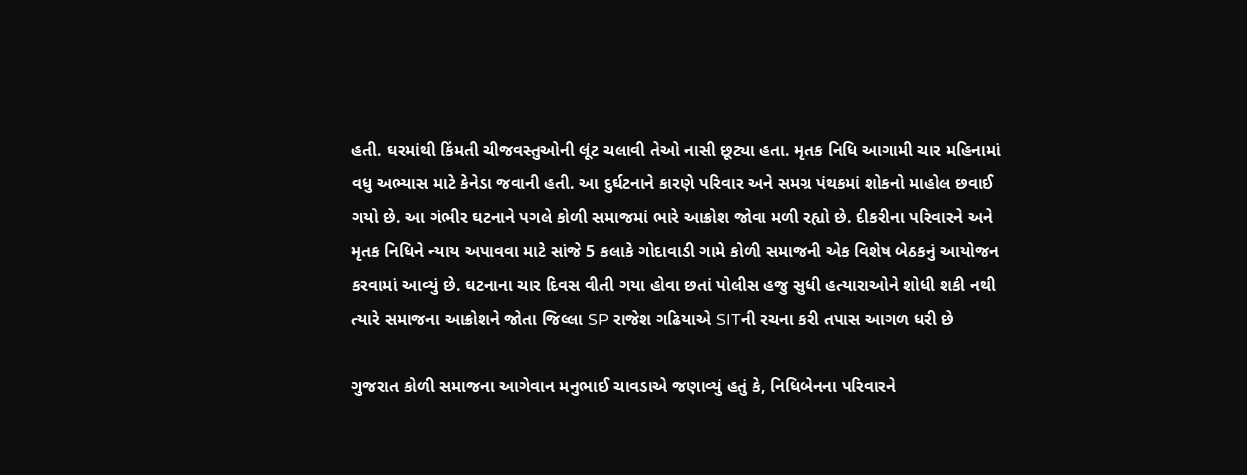હતી. ઘરમાંથી કિંમતી ચીજવસ્તુઓની લૂંટ ચલાવી તેઓ નાસી છૂટ્યા હતા. મૃતક નિધિ આગામી ચાર મહિનામાં વધુ અભ્યાસ માટે કેનેડા જવાની હતી. આ દુર્ઘટનાને કારણે પરિવાર અને સમગ્ર પંથકમાં શોકનો માહોલ છવાઈ ગયો છે. આ ગંભીર ઘટનાને પગલે કોળી સમાજમાં ભારે આક્રોશ જોવા મળી રહ્યો છે. દીકરીના પરિવારને અને મૃતક નિધિને ન્યાય અપાવવા માટે સાંજે 5 કલાકે ગોદાવાડી ગામે કોળી સમાજની એક વિશેષ બેઠકનું આયોજન કરવામાં આવ્યું છે. ઘટનાના ચાર દિવસ વીતી ગયા હોવા છતાં પોલીસ હજુ સુધી હત્યારાઓને શોધી શકી નથી ત્યારે સમાજના આક્રોશને જોતા જિલ્લા SP રાજેશ ગઢિયાએ SITની રચના કરી તપાસ આગળ ધરી છે

ગુજરાત કોળી સમાજના આગેવાન મનુભાઈ ચાવડાએ જણાવ્યું હતું કે, નિધિબેનના પરિવારને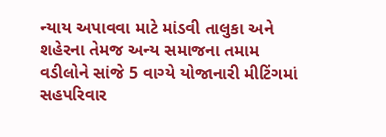ન્યાય અપાવવા માટે માંડવી તાલુકા અને શહેરના તેમજ અન્ય સમાજના તમામ વડીલોને સાંજે 5 વાગ્યે યોજાનારી મીટિંગમાં સહપરિવાર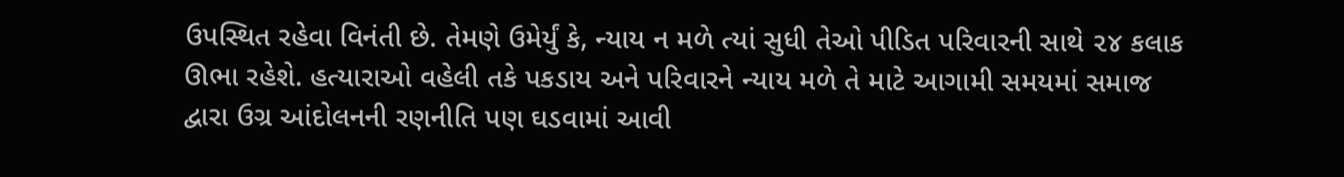ઉપસ્થિત રહેવા વિનંતી છે. તેમણે ઉમેર્યું કે, ન્યાય ન મળે ત્યાં સુધી તેઓ પીડિત પરિવારની સાથે ૨૪ કલાક ઊભા રહેશે. હત્યારાઓ વહેલી તકે પકડાય અને પરિવારને ન્યાય મળે તે માટે આગામી સમયમાં સમાજ દ્વારા ઉગ્ર આંદોલનની રણનીતિ પણ ઘડવામાં આવી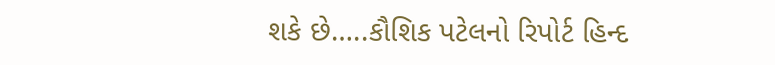શકે છે…..કૌશિક પટેલનો રિપોર્ટ હિન્દ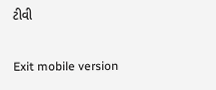ટીવી

Exit mobile version